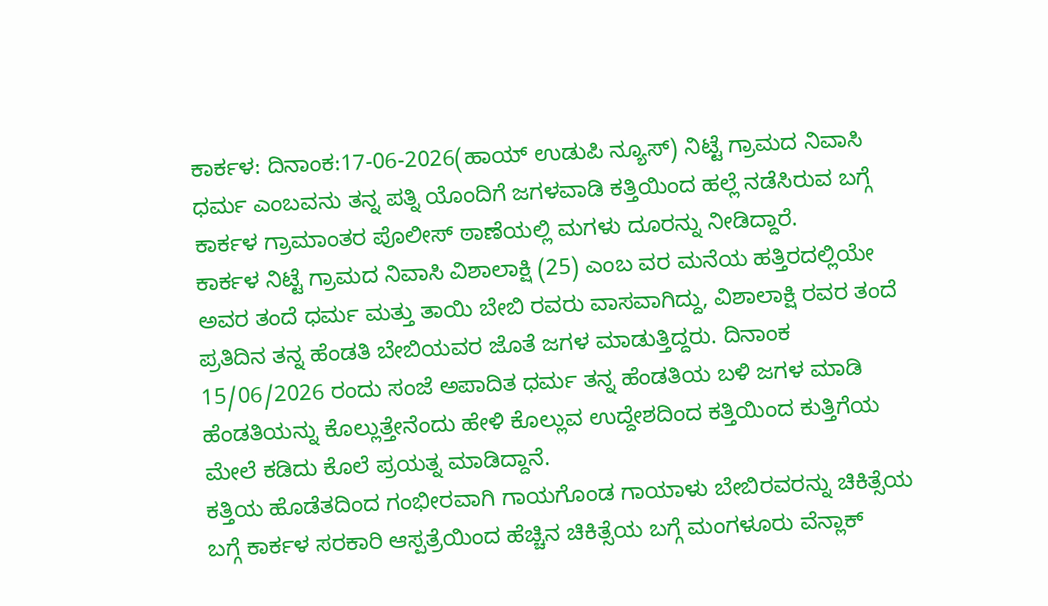ಕಾರ್ಕಳ: ದಿನಾಂಕ:17-06-2026(ಹಾಯ್ ಉಡುಪಿ ನ್ಯೂಸ್) ನಿಟ್ಟೆ ಗ್ರಾಮದ ನಿವಾಸಿ ಧರ್ಮ ಎಂಬವನು ತನ್ನ ಪತ್ನಿ ಯೊಂದಿಗೆ ಜಗಳವಾಡಿ ಕತ್ತಿಯಿಂದ ಹಲ್ಲೆ ನಡೆಸಿರುವ ಬಗ್ಗೆ ಕಾರ್ಕಳ ಗ್ರಾಮಾಂತರ ಪೊಲೀಸ್ ಠಾಣೆಯಲ್ಲಿ ಮಗಳು ದೂರನ್ನು ನೀಡಿದ್ದಾರೆ.
ಕಾರ್ಕಳ ನಿಟ್ಟೆ ಗ್ರಾಮದ ನಿವಾಸಿ ವಿಶಾಲಾಕ್ಷಿ (25) ಎಂಬ ವರ ಮನೆಯ ಹತ್ತಿರದಲ್ಲಿಯೇ ಅವರ ತಂದೆ ಧರ್ಮ ಮತ್ತು ತಾಯಿ ಬೇಬಿ ರವರು ವಾಸವಾಗಿದ್ದು, ವಿಶಾಲಾಕ್ಷಿ ರವರ ತಂದೆ ಪ್ರತಿದಿನ ತನ್ನ ಹೆಂಡತಿ ಬೇಬಿಯವರ ಜೊತೆ ಜಗಳ ಮಾಡುತ್ತಿದ್ದರು. ದಿನಾಂಕ 15/06/2026 ರಂದು ಸಂಜೆ ಅಪಾದಿತ ಧರ್ಮ ತನ್ನ ಹೆಂಡತಿಯ ಬಳಿ ಜಗಳ ಮಾಡಿ ಹೆಂಡತಿಯನ್ನು ಕೊಲ್ಲುತ್ತೇನೆಂದು ಹೇಳಿ ಕೊಲ್ಲುವ ಉದ್ದೇಶದಿಂದ ಕತ್ತಿಯಿಂದ ಕುತ್ತಿಗೆಯ ಮೇಲೆ ಕಡಿದು ಕೊಲೆ ಪ್ರಯತ್ನ ಮಾಡಿದ್ದಾನೆ.
ಕತ್ತಿಯ ಹೊಡೆತದಿಂದ ಗಂಭೀರವಾಗಿ ಗಾಯಗೊಂಡ ಗಾಯಾಳು ಬೇಬಿರವರನ್ನು ಚಿಕಿತ್ಸೆಯ ಬಗ್ಗೆ ಕಾರ್ಕಳ ಸರಕಾರಿ ಆಸ್ಪತ್ರೆಯಿಂದ ಹೆಚ್ಚಿನ ಚಿಕಿತ್ಸೆಯ ಬಗ್ಗೆ ಮಂಗಳೂರು ವೆನ್ಲಾಕ್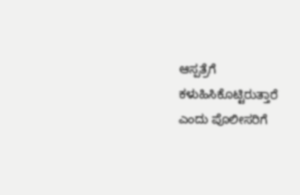ಆಸ್ಪತ್ರೆಗೆ ಕಳುಹಿಸಿಕೊಟ್ಟಿರುತ್ತಾರೆ ಎಂದು ಪೊಲೀಸರಿಗೆ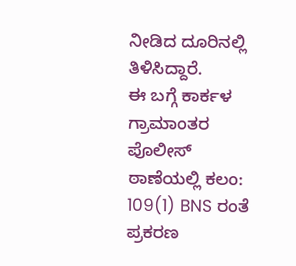ನೀಡಿದ ದೂರಿನಲ್ಲಿ ತಿಳಿಸಿದ್ದಾರೆ.
ಈ ಬಗ್ಗೆ ಕಾರ್ಕಳ ಗ್ರಾಮಾಂತರ ಪೊಲೀಸ್ ಠಾಣೆಯಲ್ಲಿ ಕಲಂ: 109(1) BNS ರಂತೆ ಪ್ರಕರಣ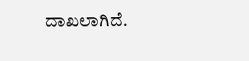ದಾಖಲಾಗಿದೆ.